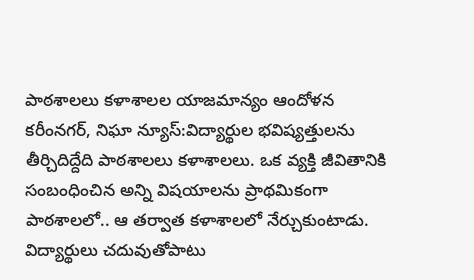పాఠశాలలు కళాశాలల యాజమాన్యం ఆందోళన
కరీంనగర్, నిఘా న్యూస్:విద్యార్థుల భవిష్యత్తులను తీర్చిదిద్దేది పాఠశాలలు కళాశాలలు. ఒక వ్యక్తి జీవితానికి సంబంధించిన అన్ని విషయాలను ప్రాథమికంగా పాఠశాలలో.. ఆ తర్వాత కళాశాలలో నేర్చుకుంటాడు. విద్యార్థులు చదువుతోపాటు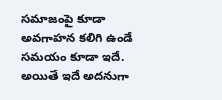సమాజంపై కూడా అవగాహన కలిగి ఉండే సమయం కూడా ఇదే. అయితే ఇదే అదనుగా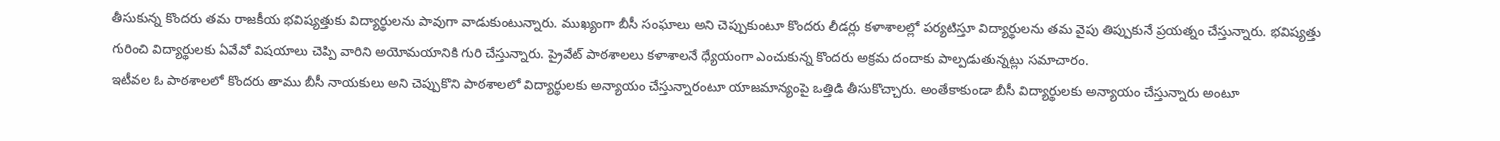తీసుకున్న కొందరు తమ రాజకీయ భవిష్యత్తుకు విద్యార్థులను పావుగా వాడుకుంటున్నారు. ముఖ్యంగా బీసీ సంఘాలు అని చెప్పుకుంటూ కొందరు లీడర్లు కళాశాలల్లో పర్యటిస్తూ విద్యార్థులను తమ వైపు తిప్పుకునే ప్రయత్నం చేస్తున్నారు. భవిష్యత్తు గురించి విద్యార్థులకు ఏవేవో విషయాలు చెప్పి వారిని అయోమయానికి గురి చేస్తున్నారు. ప్రైవేట్ పాఠశాలలు కళాశాలనే ధ్యేయంగా ఎంచుకున్న కొందరు అక్రమ దందాకు పాల్పడుతున్నట్లు సమాచారం.
ఇటీవల ఓ పాఠశాలలో కొందరు తాము బీసీ నాయకులు అని చెప్పుకొని పాఠశాలలో విద్యార్థులకు అన్యాయం చేస్తున్నారంటూ యాజమాన్యంపై ఒత్తిడి తీసుకొచ్చారు. అంతేకాకుండా బీసీ విద్యార్థులకు అన్యాయం చేస్తున్నారు అంటూ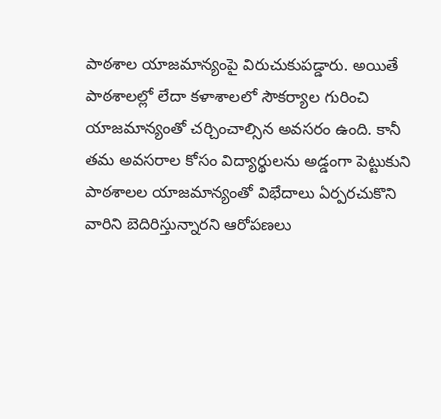పాఠశాల యాజమాన్యంపై విరుచుకుపడ్డారు. అయితే పాఠశాలల్లో లేదా కళాశాలలో సౌకర్యాల గురించి యాజమాన్యంతో చర్చించాల్సిన అవసరం ఉంది. కానీ తమ అవసరాల కోసం విద్యార్థులను అడ్డంగా పెట్టుకుని పాఠశాలల యాజమాన్యంతో విభేదాలు ఏర్పరచుకొని వారిని బెదిరిస్తున్నారని ఆరోపణలు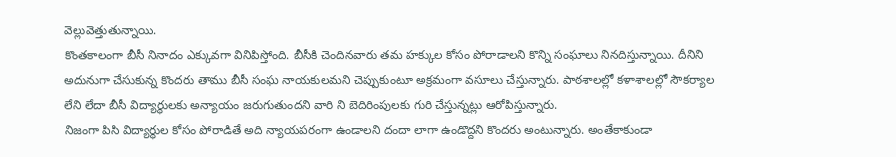వెల్లువెత్తుతున్నాయి.
కొంతకాలంగా బీసీ నినాదం ఎక్కువగా వినిపిస్తోంది. బీసీకి చెందినవారు తమ హక్కుల కోసం పోరాడాలని కొన్ని సంఘాలు నినదిస్తున్నాయి. దీనిని అదునుగా చేసుకున్న కొందరు తాము బీసీ సంఘ నాయకులమని చెప్పుకుంటూ అక్రమంగా వసూలు చేస్తున్నారు. పాఠశాలల్లో కళాశాలల్లో సౌకర్యాల లేని లేదా బీసీ విద్యార్థులకు అన్యాయం జరుగుతుందని వారి ని బెదిరింపులకు గురి చేస్తున్నట్లు ఆరోపిస్తున్నారు.
నిజంగా పిసి విద్యార్థుల కోసం పోరాడితే అది న్యాయపరంగా ఉండాలని దందా లాగా ఉండొద్దని కొందరు అంటున్నారు. అంతేకాకుండా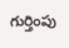గుర్తింపు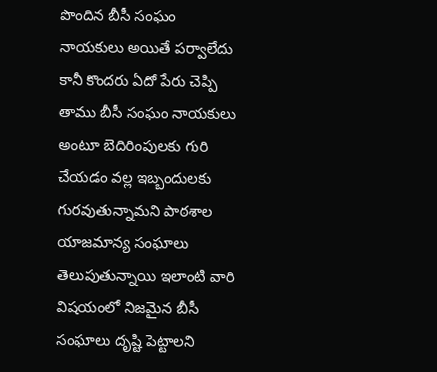పొందిన బీసీ సంఘం నాయకులు అయితే పర్వాలేదు కానీ కొందరు ఏదో పేరు చెప్పి తాము బీసీ సంఘం నాయకులు అంటూ బెదిరింపులకు గురి చేయడం వల్ల ఇబ్బందులకు గురవుతున్నామని పాఠశాల యాజమాన్య సంఘాలు తెలుపుతున్నాయి ఇలాంటి వారి విషయంలో నిజమైన బీసీ సంఘాలు దృష్టి పెట్టాలని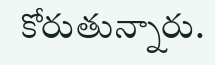కోరుతున్నారు.